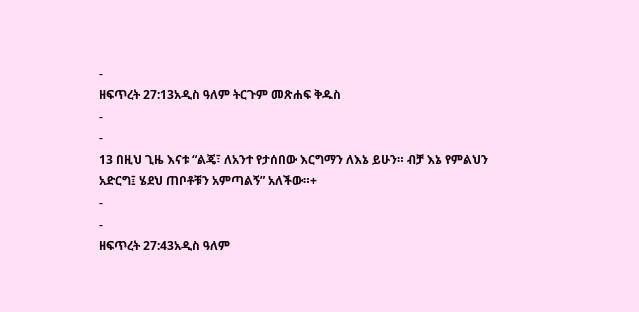-
ዘፍጥረት 27:13አዲስ ዓለም ትርጉም መጽሐፍ ቅዱስ
-
-
13 በዚህ ጊዜ እናቱ “ልጄ፣ ለአንተ የታሰበው እርግማን ለእኔ ይሁን። ብቻ እኔ የምልህን አድርግ፤ ሄደህ ጠቦቶቹን አምጣልኝ” አለችው።+
-
-
ዘፍጥረት 27:43አዲስ ዓለም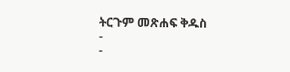ትርጉም መጽሐፍ ቅዱስ
-
-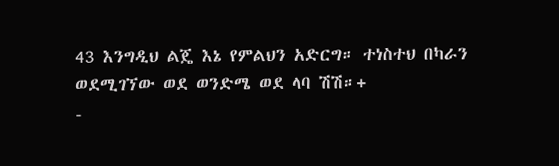43 እንግዲህ ልጄ እኔ የምልህን አድርግ። ተነስተህ በካራን ወደሚገኘው ወደ ወንድሜ ወደ ላባ ሽሽ።+
-